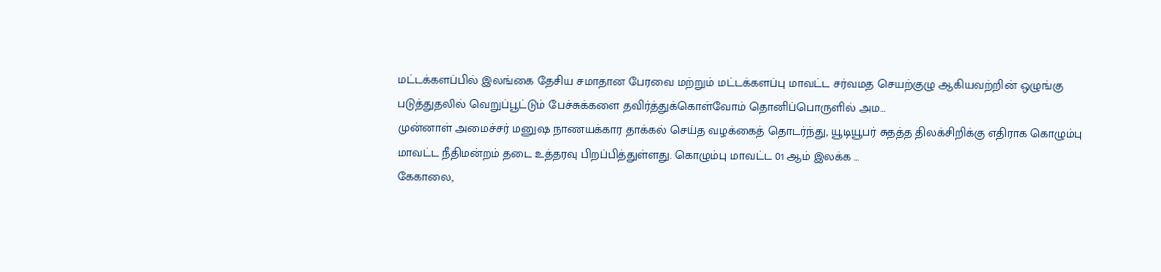மட்டக்களப்பில் இலங்கை தேசிய சமாதான பேரவை மற்றும் மட்டக்களப்பு மாவட்ட சர்வமத செயற்குழு ஆகியவற்றின் ஒழுங்கு படுத்துதலில் வெறுப்பூட்டும் பேச்சுக்களை தவிர்த்துக்கொள்வோம் தொனிப்பொருளில் அம…
முன்னாள் அமைச்சர் மனுஷ நாணயக்கார தாக்கல் செய்த வழக்கைத் தொடர்ந்து, யூடியூபர் சுதத்த திலக்சிறிக்கு எதிராக கொழும்பு மாவட்ட நீதிமன்றம் தடை உத்தரவு பிறப்பித்துள்ளது. கொழும்பு மாவட்ட 01 ஆம் இலக்க …
கேகாலை,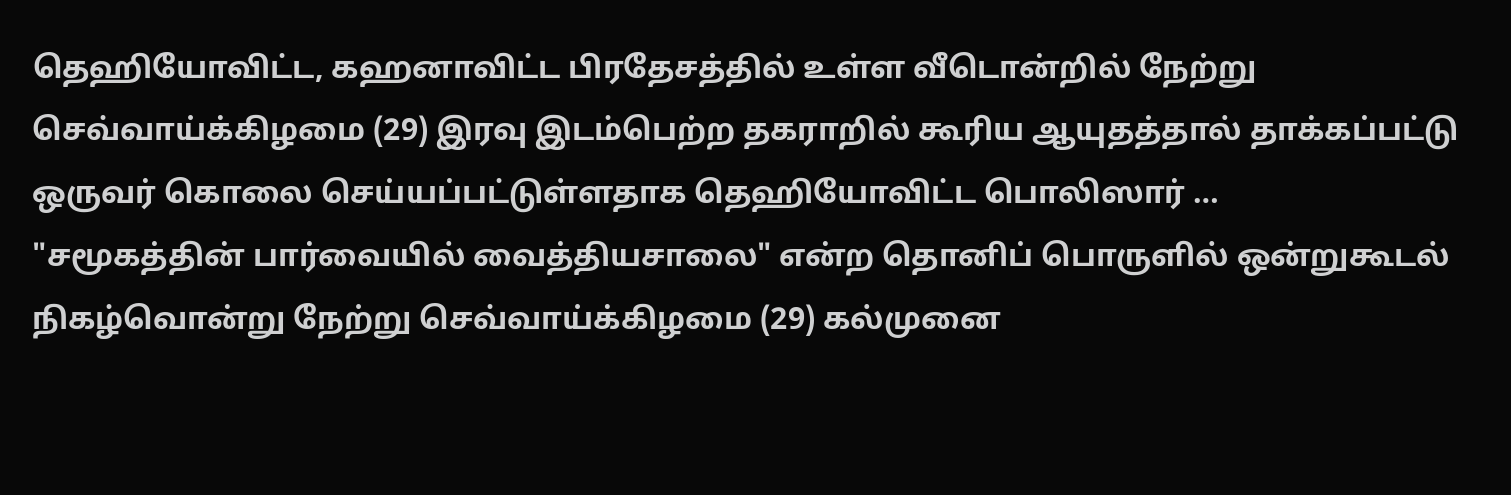தெஹியோவிட்ட, கஹனாவிட்ட பிரதேசத்தில் உள்ள வீடொன்றில் நேற்று செவ்வாய்க்கிழமை (29) இரவு இடம்பெற்ற தகராறில் கூரிய ஆயுதத்தால் தாக்கப்பட்டு ஒருவர் கொலை செய்யப்பட்டுள்ளதாக தெஹியோவிட்ட பொலிஸார் …
"சமூகத்தின் பார்வையில் வைத்தியசாலை" என்ற தொனிப் பொருளில் ஒன்றுகூடல் நிகழ்வொன்று நேற்று செவ்வாய்க்கிழமை (29) கல்முனை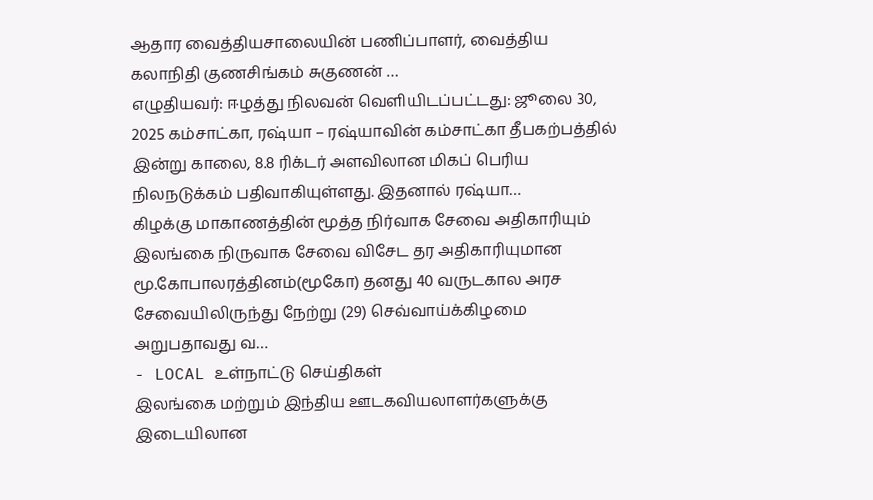ஆதார வைத்தியசாலையின் பணிப்பாளர், வைத்திய கலாநிதி குணசிங்கம் சுகுணன் …
எழுதியவர்: ஈழத்து நிலவன் வெளியிடப்பட்டது: ஜூலை 30, 2025 கம்சாட்கா, ரஷ்யா – ரஷ்யாவின் கம்சாட்கா தீபகற்பத்தில் இன்று காலை, 8.8 ரிக்டர் அளவிலான மிகப் பெரிய நிலநடுக்கம் பதிவாகியுள்ளது. இதனால் ரஷ்யா…
கிழக்கு மாகாணத்தின் மூத்த நிர்வாக சேவை அதிகாரியும் இலங்கை நிருவாக சேவை விசேட தர அதிகாரியுமான மூ.கோபாலரத்தினம்(மூகோ) தனது 40 வருடகால அரச சேவையிலிருந்து நேற்று (29) செவ்வாய்க்கிழமை அறுபதாவது வ…
- LOCAL உள்நாட்டு செய்திகள்
இலங்கை மற்றும் இந்திய ஊடகவியலாளர்களுக்கு இடையிலான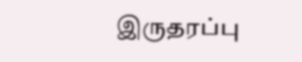இருதரப்பு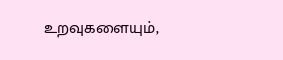உறவுகளையும்,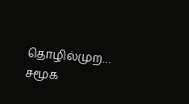தொழில்முற…
சமூக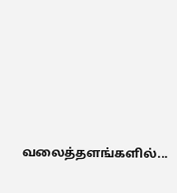வலைத்தளங்களில்...